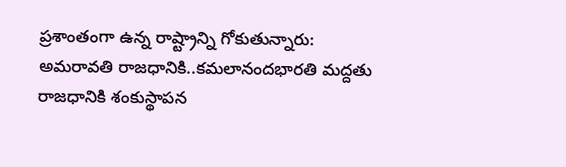ప్రశాంతంగా ఉన్న రాష్ట్రాన్ని గోకుతున్నారు: అమరావతి రాజధానికి..కమలానందభారతి మద్దతు
రాజధానికి శంకుస్థాపన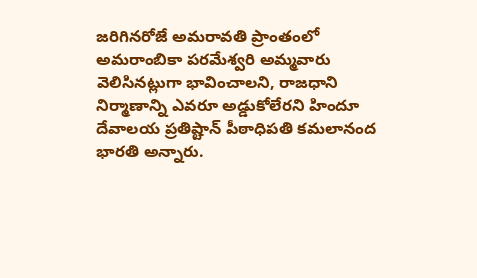జరిగినరోజే అమరావతి ప్రాంతంలో అమరాంబికా పరమేశ్వరి అమ్మవారు వెలిసినట్లుగా భావించాలని, రాజధాని నిర్మాణాన్ని ఎవరూ అడ్డుకోలేరని హిందూ దేవాలయ ప్రతిష్టాన్ పీఠాధిపతి కమలానంద భారతి అన్నారు.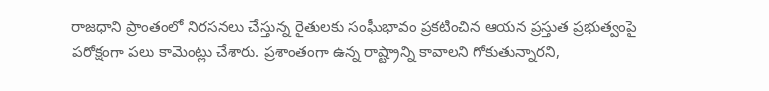రాజధాని ప్రాంతంలో నిరసనలు చేస్తున్న రైతులకు సంఘీభావం ప్రకటించిన ఆయన ప్రస్తుత ప్రభుత్వంపై పరోక్షంగా పలు కామెంట్లు చేశారు. ప్రశాంతంగా ఉన్న రాష్ట్రాన్ని కావాలని గోకుతున్నారని,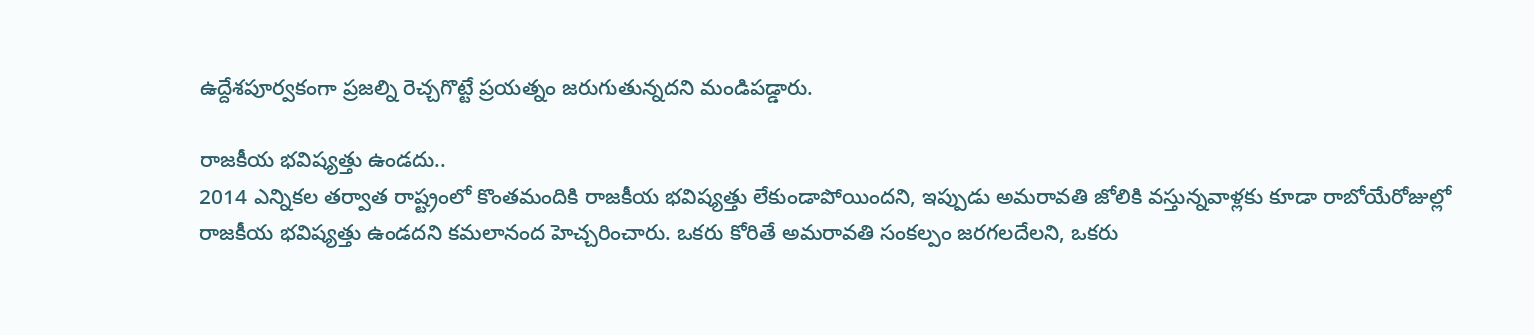ఉద్దేశపూర్వకంగా ప్రజల్ని రెచ్చగొట్టే ప్రయత్నం జరుగుతున్నదని మండిపడ్డారు.

రాజకీయ భవిష్యత్తు ఉండదు..
2014 ఎన్నికల తర్వాత రాష్ట్రంలో కొంతమందికి రాజకీయ భవిష్యత్తు లేకుండాపోయిందని, ఇప్పుడు అమరావతి జోలికి వస్తున్నవాళ్లకు కూడా రాబోయేరోజుల్లో రాజకీయ భవిష్యత్తు ఉండదని కమలానంద హెచ్చరించారు. ఒకరు కోరితే అమరావతి సంకల్పం జరగలదేలని, ఒకరు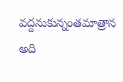వద్దనుకున్నంతమాత్రాన అది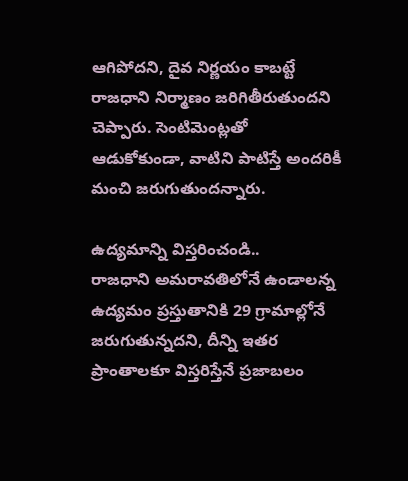ఆగిపోదని, దైవ నిర్ణయం కాబట్టే రాజధాని నిర్మాణం జరిగితీరుతుందని చెప్పారు. సెంటిమెంట్లతో ఆడుకోకుండా, వాటిని పాటిస్తే అందరికీ మంచి జరుగుతుందన్నారు.

ఉద్యమాన్ని విస్తరించండి..
రాజధాని అమరావతిలోనే ఉండాలన్న ఉద్యమం ప్రస్తుతానికి 29 గ్రామాల్లోనే జరుగుతున్నదని, దీన్ని ఇతర ప్రాంతాలకూ విస్తరిస్తేనే ప్రజాబలం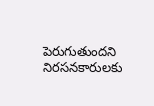పెరుగుతుందని నిరసనకారులకు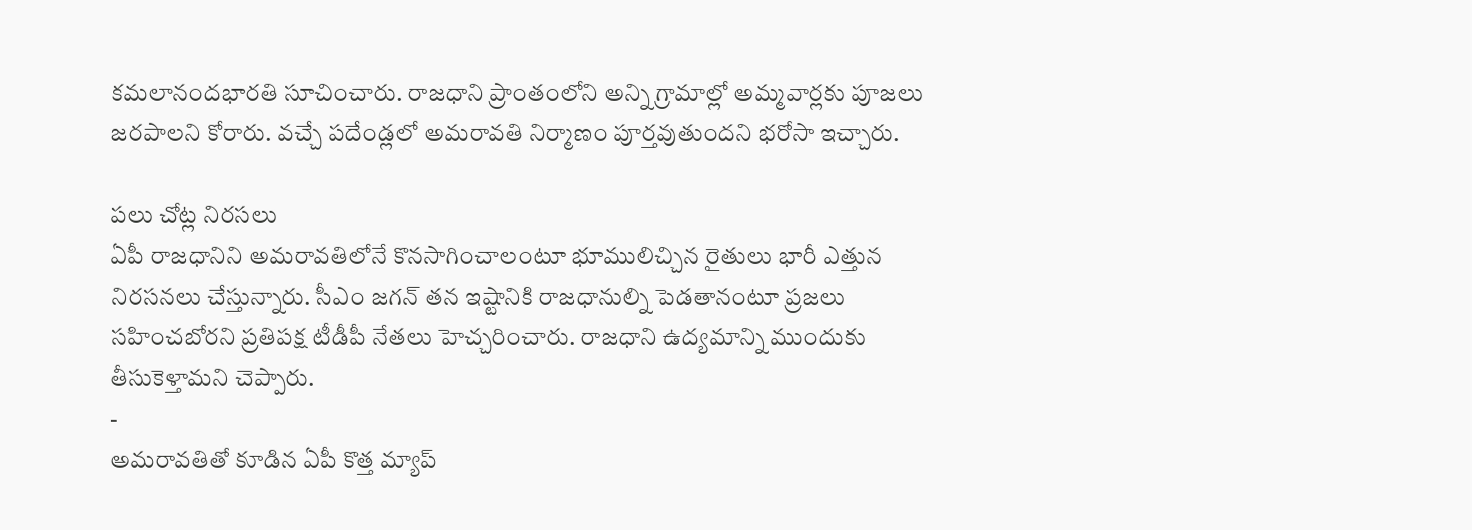కమలానందభారతి సూచించారు. రాజధాని ప్రాంతంలోని అన్ని గ్రామాల్లో అమ్మవార్లకు పూజలు జరపాలని కోరారు. వచ్చే పదేండ్లలో అమరావతి నిర్మాణం పూర్తవుతుందని భరోసా ఇచ్చారు.

పలు చోట్ల నిరసలు
ఏపీ రాజధానిని అమరావతిలోనే కొనసాగించాలంటూ భూములిచ్చిన రైతులు భారీ ఎత్తున నిరసనలు చేస్తున్నారు. సీఎం జగన్ తన ఇష్టానికి రాజధానుల్ని పెడతానంటూ ప్రజలు సహించబోరని ప్రతిపక్ష టీడీపీ నేతలు హెచ్చరించారు. రాజధాని ఉద్యమాన్ని ముందుకు తీసుకెళ్తామని చెప్పారు.
-
అమరావతితో కూడిన ఏపీ కొత్త మ్యాప్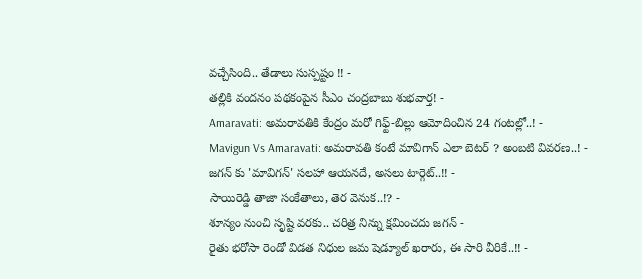వచ్చేసింది.. తేడాలు సుస్పష్టం !! -
తల్లికి వందనం పథకంపైన సీఎం చంద్రబాబు శుభవార్త! -
Amaravati: అమరావతికి కేంద్రం మరో గిఫ్ట్-బిల్లు ఆమోదించిన 24 గంటల్లో..! -
Mavigun Vs Amaravati: అమరావతి కంటే మావిగాన్ ఎలా బెటర్ ? అంబటి వివరణ..! -
జగన్ కు 'మావిగన్' సలహా ఆయనదే, అసలు టార్గెట్..!! -
సాయిరెడ్డి తాజా సంకేతాలు, తెర వెనుక..!? -
శూన్యం నుంచి సృష్టి వరకు.. చరిత్ర నిన్ను క్షమించదు జగన్ -
రైతు భరోసా రెండో విడత నిధుల జమ షెడ్యూల్ ఖరారు, ఈ సారి వీరికే..!! -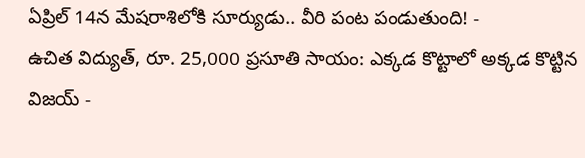ఏప్రిల్ 14న మేషరాశిలోకి సూర్యుడు.. వీరి పంట పండుతుంది! -
ఉచిత విద్యుత్, రూ. 25,000 ప్రసూతి సాయం: ఎక్కడ కొట్టాలో అక్కడ కొట్టిన విజయ్ -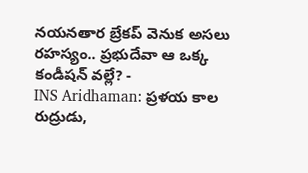నయనతార బ్రేకప్ వెనుక అసలు రహస్యం.. ప్రభుదేవా ఆ ఒక్క కండీషన్ వల్లే? -
INS Aridhaman: ప్రళయ కాల రుద్రుడు,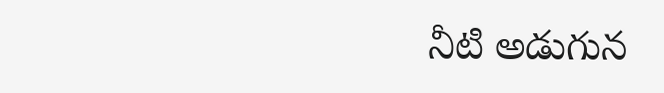నీటి అడుగున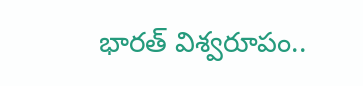భారత్ విశ్వరూపం..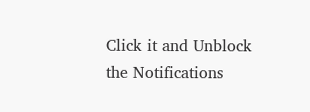Click it and Unblock the Notifications